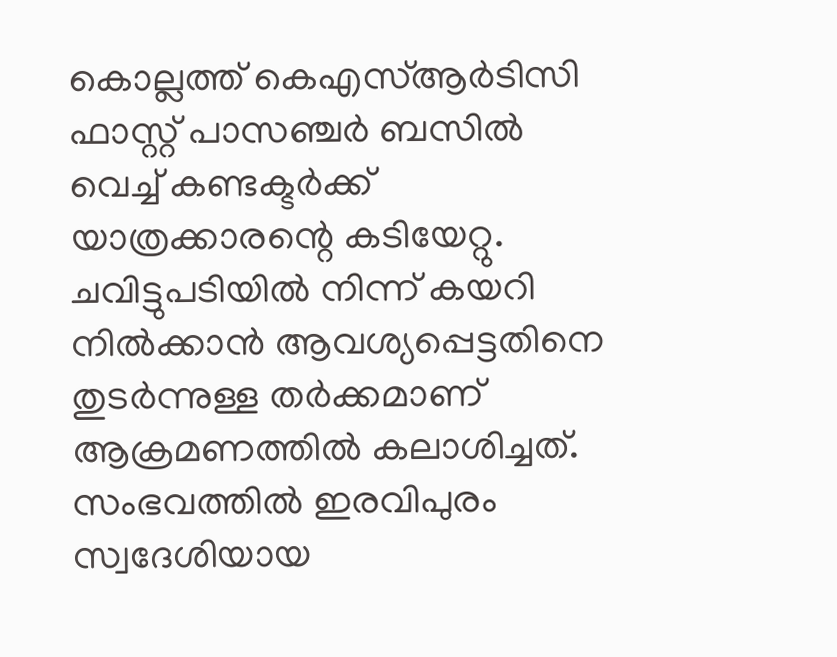കൊല്ലത്ത് കെഎസ്ആര്‍ടിസി ഫാസ്റ്റ് പാസഞ്ചർ ബസിൽ വെച്ച് കണ്ടക്ടർക്ക് യാത്രക്കാരന്റെ കടിയേറ്റു. ചവിട്ടുപടിയിൽ നിന്ന് കയറി നിൽക്കാൻ ആവശ്യപ്പെട്ടതിനെ തുടർന്നുള്ള തർക്കമാണ് ആക്രമണത്തിൽ കലാശിച്ചത്. സംഭവത്തിൽ ഇരവിപുരം സ്വദേശിയായ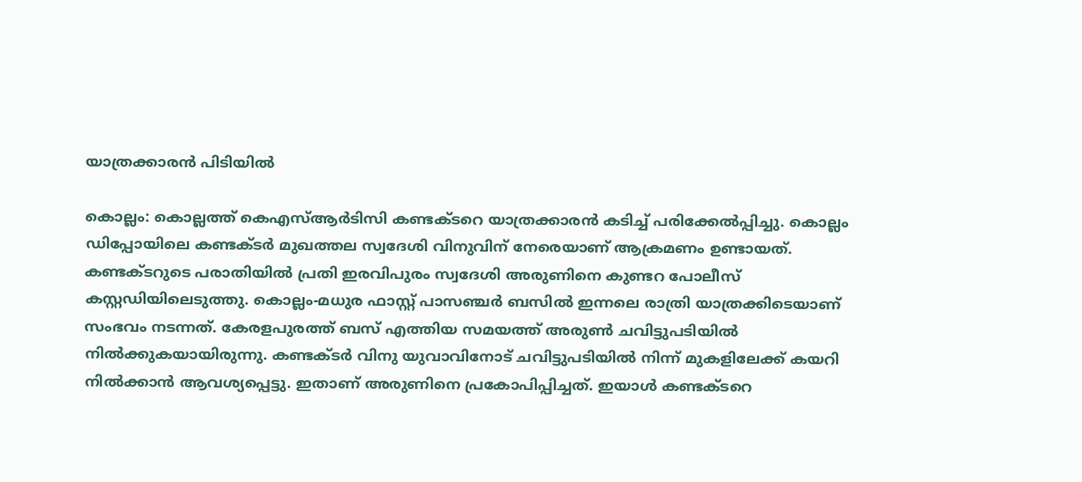യാത്രക്കാരൻ പിടിയിൽ

കൊല്ലം: കൊല്ലത്ത് കെഎസ്ആര്‍ടിസി കണ്ടക്ടറെ യാത്രക്കാരന്‍ കടിച്ച് പരിക്കേല്‍പ്പിച്ചു. കൊല്ലം ഡിപ്പോയിലെ കണ്ടക്ടർ മുഖത്തല സ്വദേശി വിനുവിന് നേരെയാണ് ആക്രമണം ഉണ്ടായത്. കണ്ടക്ടറുടെ പരാതിയില്‍ പ്രതി ഇരവിപുരം സ്വദേശി അരുണിനെ കുണ്ടറ പോലീസ് കസ്റ്റഡിയിലെടുത്തു. കൊല്ലം-മധുര ഫാസ്റ്റ് പാസഞ്ചർ ബസിൽ ഇന്നലെ രാത്രി യാത്രക്കിടെയാണ് സംഭവം നടന്നത്. കേരളപുരത്ത് ബസ് എത്തിയ സമയത്ത് അരുൺ ചവിട്ടുപടിയിൽ നിൽക്കുകയായിരുന്നു. കണ്ടക്ടർ വിനു യുവാവിനോട് ചവിട്ടുപടിയിൽ നിന്ന് മുകളിലേക്ക് കയറി നിൽക്കാൻ ആവശ്യപ്പെട്ടു. ഇതാണ് അരുണിനെ പ്രകോപിപ്പിച്ചത്. ഇയാൾ കണ്ടക്ടറെ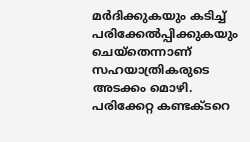മർദിക്കുകയും കടിച്ച് പരിക്കേൽപ്പിക്കുകയും ചെയ്തെന്നാണ് സഹയാത്രികരുടെ അടക്കം മൊഴി. പരിക്കേറ്റ കണ്ടക്ടറെ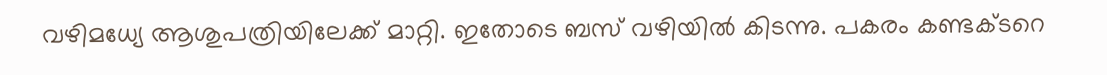വഴിമധ്യേ ആശുപത്രിയിലേക്ക് മാറ്റി. ഇതോടെ ബസ് വഴിയിൽ കിടന്നു. പകരം കണ്ടക്ടറെ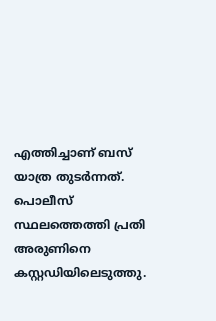എത്തിച്ചാണ് ബസ് യാത്ര തുടർന്നത്. പൊലീസ് സ്ഥലത്തെത്തി പ്രതി അരുണിനെ കസ്റ്റഡിയിലെടുത്തു.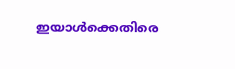ഇയാൾക്കെതിരെ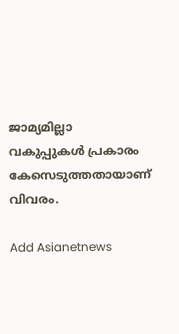ജാമ്യമില്ലാ വകുപ്പുകൾ പ്രകാരം കേസെടുത്തതായാണ് വിവരം.

Add Asianetnews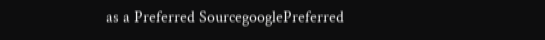as a Preferred SourcegooglePreferred